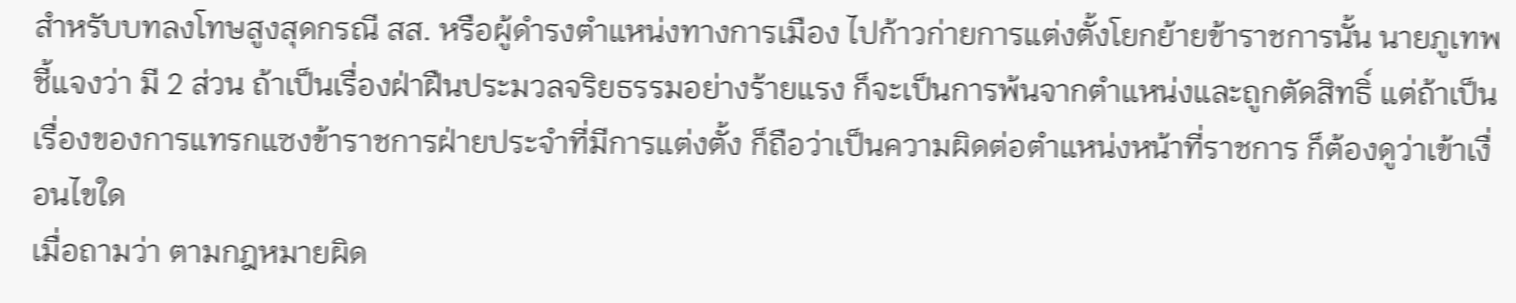สำหรับบทลงโทษสูงสุดกรณี สส. หรือผู้ดำรงตำแหน่งทางการเมือง ไปก้าวก่ายการแต่งตั้งโยกย้ายข้าราชการนั้น นายภูเทพ ชี้แจงว่า มี 2 ส่วน ถ้าเป็นเรื่องฝ่าฝืนประมวลจริยธรรมอย่างร้ายแรง ก็จะเป็นการพ้นจากตำแหน่งและถูกตัดสิทธิ์ แต่ถ้าเป็นเรื่องของการแทรกแซงข้าราชการฝ่ายประจำที่มีการแต่งตั้ง ก็ถือว่าเป็นความผิดต่อตำแหน่งหน้าที่ราชการ ก็ต้องดูว่าเข้าเงื่อนไขใด
เมื่อถามว่า ตามกฎหมายผิด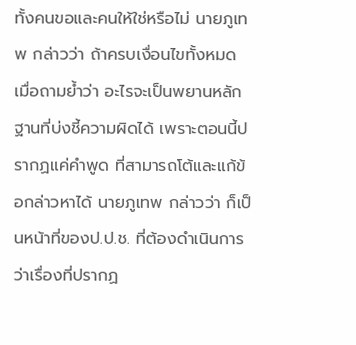ทั้งคนขอและคนให้ใช่หรือไม่ นายภูเทพ กล่าวว่า ถ้าครบเงื่อนไขทั้งหมด
เมื่อถามย้ำว่า อะไรจะเป็นพยานหลักฐานที่บ่งชี้ความผิดได้ เพราะตอนนี้ปรากฏแค่คำพูด ที่สามารถโต้และแก้ข้อกล่าวหาได้ นายภูเทพ กล่าวว่า ก็เป็นหน้าที่ของป.ป.ช. ที่ต้องดำเนินการ ว่าเรื่องที่ปรากฏ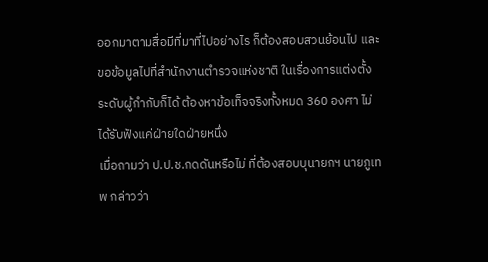ออกมาตามสื่อมีที่มาที่ไปอย่างไร ก็ต้องสอบสวนย้อนไป และขอข้อมูลไปที่สำนักงานตำรวจแห่งชาติ ในเรื่องการแต่งตั้งระดับผู้กำกับก็ได้ ต้องหาข้อเท็จจริงทั้งหมด 360 องศา ไม่ได้รับฟังแค่ฝ่ายใดฝ่ายหนึ่ง
เมื่อถามว่า ป.ป.ช.กดดันหรือไม่ ที่ต้องสอบบุนายกฯ นายภูเทพ กล่าวว่า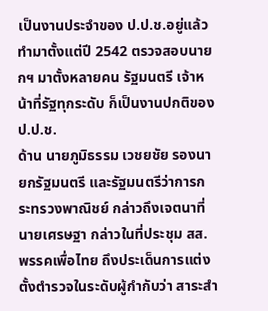เป็นงานประจำของ ป.ป.ช.อยู่แล้ว ทำมาตั้งแต่ปี 2542 ตรวจสอบนายกฯ มาตั้งหลายคน รัฐมนตรี เจ้าหน้าที่รัฐทุกระดับ ก็เป็นงานปกติของ ป.ป.ช.
ด้าน นายภูมิธรรม เวชยชัย รองนายกรัฐมนตรี และรัฐมนตรีว่าการกระทรวงพาณิชย์ กล่าวถึงเจตนาที่ นายเศรษฐา กล่าวในที่ประชุม สส.พรรคเพื่อไทย ถึงประเด็นการแต่งตั้งตำรวจในระดับผู้กำกับว่า สาระสำ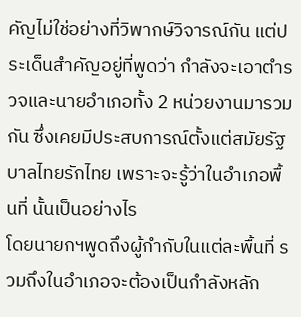คัญไม่ใช่อย่างที่วิพากษ์วิจารณ์กัน แต่ประเด็นสำคัญอยู่ที่พูดว่า กำลังจะเอาตำรวจและนายอำเภอทั้ง 2 หน่วยงานมารวมกัน ซึ่งเคยมีประสบการณ์ตั้งแต่สมัยรัฐบาลไทยรักไทย เพราะจะรู้ว่าในอำเภอพื้นที่ นั้นเป็นอย่างไร
โดยนายกฯพูดถึงผู้กำกับในแต่ละพื้นที่ รวมถึงในอำเภอจะต้องเป็นกำลังหลัก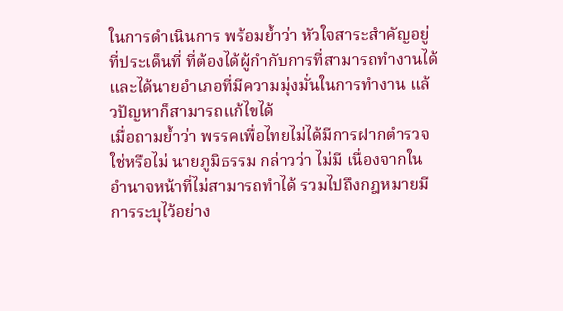ในการดำเนินการ พร้อมย้ำว่า หัวใจสาระสำคัญอยู่ที่ประเด็นที่ ที่ต้องได้ผู้กำกับการที่สามารถทำงานได้และได้นายอำเภอที่มีความมุ่งมั่นในการทำงาน แล้วปัญหาก็สามารถแก้ไขได้
เมื่อถามย้ำว่า พรรคเพื่อไทยไม่ได้มีการฝากตำรวจใช่หรือไม่ นายภูมิธรรม กล่าวว่า ไม่มี เนื่องจากในอำนาจหน้าที่ไม่สามารถทำได้ รวมไปถึงกฎหมายมีการระบุไว้อย่าง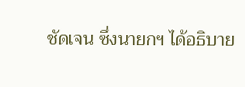ชัดเจน ซึ่งนายกฯ ได้อธิบาย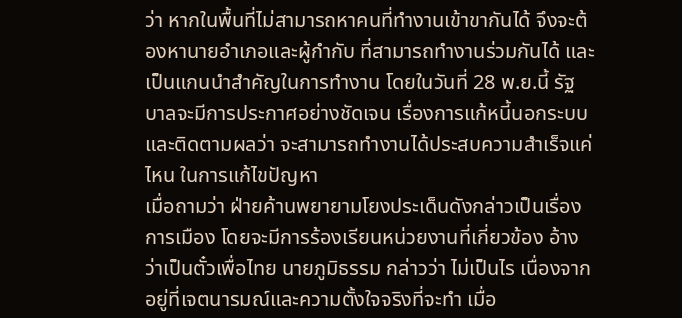ว่า หากในพื้นที่ไม่สามารถหาคนที่ทำงานเข้าขากันได้ จึงจะต้องหานายอำเภอและผู้กำกับ ที่สามารถทำงานร่วมกันได้ และเป็นแกนนำสำคัญในการทำงาน โดยในวันที่ 28 พ.ย.นี้ รัฐบาลจะมีการประกาศอย่างชัดเจน เรื่องการแก้หนี้นอกระบบ และติดตามผลว่า จะสามารถทำงานได้ประสบความสำเร็จแค่ไหน ในการแก้ไขปัญหา
เมื่อถามว่า ฝ่ายค้านพยายามโยงประเด็นดังกล่าวเป็นเรื่องการเมือง โดยจะมีการร้องเรียนหน่วยงานที่เกี่ยวข้อง อ้างว่าเป็นตั๋วเพื่อไทย นายภูมิธรรม กล่าวว่า ไม่เป็นไร เนื่องจากอยู่ที่เจตนารมณ์และความตั้งใจจริงที่จะทำ เมื่อ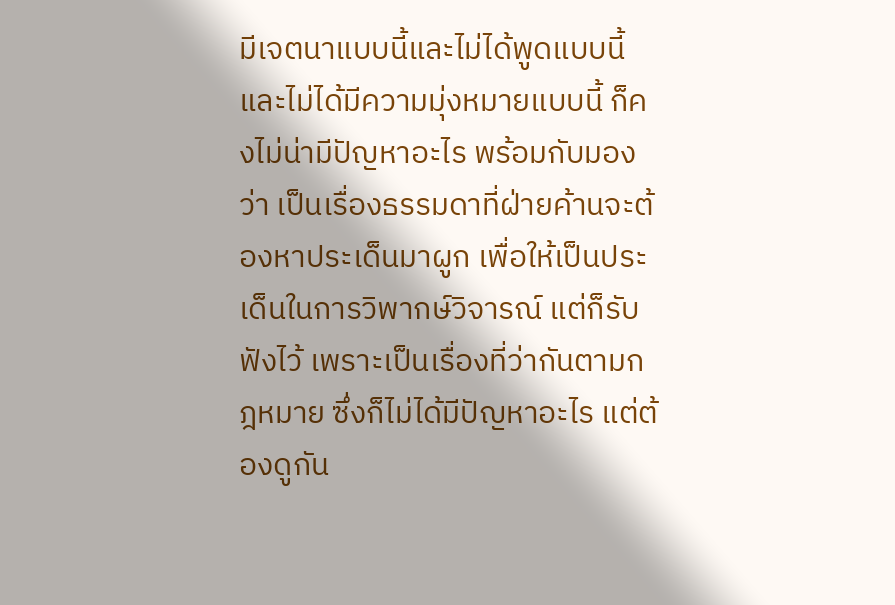มีเจตนาแบบนี้และไม่ได้พูดแบบนี้ และไม่ได้มีความมุ่งหมายแบบนี้ ก็คงไม่น่ามีปัญหาอะไร พร้อมกับมองว่า เป็นเรื่องธรรมดาที่ฝ่ายค้านจะต้องหาประเด็นมาผูก เพื่อให้เป็นประเด็นในการวิพากษ์วิจารณ์ แต่ก็รับฟังไว้ เพราะเป็นเรื่องที่ว่ากันตามกฎหมาย ซึ่งก็ไม่ได้มีปัญหาอะไร แต่ต้องดูกัน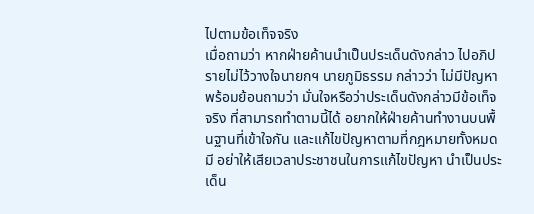ไปตามข้อเท็จจริง
เมื่อถามว่า หากฝ่ายค้านนำเป็นประเด็นดังกล่าว ไปอภิปรายไม่ไว้วางใจนายกฯ นายภูมิธรรม กล่าวว่า ไม่มีปัญหา พร้อมย้อนถามว่า มั่นใจหรือว่าประเด็นดังกล่าวมีข้อเท็จจริง ที่สามารถทำตามนี้ได้ อยากให้ฝ่ายค้านทำงานบนพื้นฐานที่เข้าใจกัน และแก้ไขปัญหาตามที่กฎหมายทั้งหมดมี อย่าให้เสียเวลาประชาชนในการแก้ไขปัญหา นำเป็นประเด็น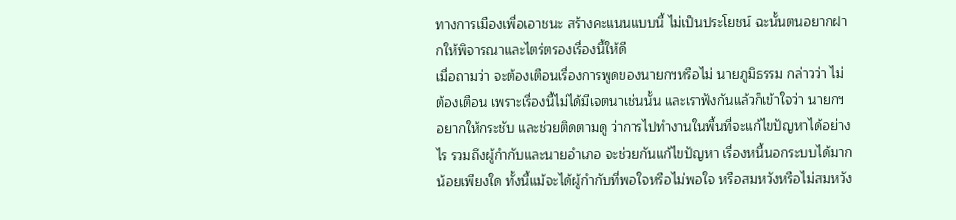ทางการเมืองเพื่อเอาชนะ สร้างคะแนนแบบนี้ ไม่เป็นประโยชน์ ฉะนั้นตนอยากฝากให้พิจารณาและไตร่ตรองเรื่องนี้ให้ดี
เมื่อถามว่า จะต้องเตือนเรื่องการพูดของนายกฯหรือไม่ นายภูมิธรรม กล่าวว่า ไม่ต้องเตือน เพราะเรื่องนี้ไม่ได้มีเจตนาเช่นนั้น และเราฟังกันแล้วก็เข้าใจว่า นายกฯอยากให้กระชับ และช่วยติดตามดู ว่าการไปทำงานในพื้นที่จะแก้ไขปัญหาได้อย่างไร รวมถึงผู้กำกับและนายอำเภอ จะช่วยกันแก้ไขปัญหา เรื่องหนี้นอกระบบได้มากน้อยเพียงใด ทั้งนี้แม้จะได้ผู้กำกับที่พอใจหรือไม่พอใจ หรือสมหวังหรือไม่สมหวัง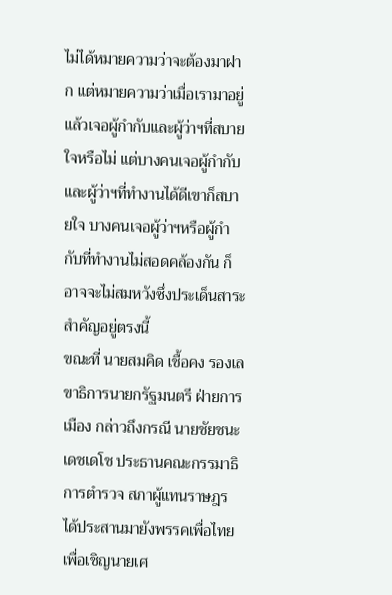ไม่ได้หมายความว่าจะต้องมาฝาก แต่หมายความว่าเมื่อเรามาอยู่แล้วเจอผู้กำกับและผู้ว่าฯที่สบายใจหรือไม่ แต่บางคนเจอผู้กำกับ และผู้ว่าฯที่ทำงานได้ดีเขาก็สบายใจ บางคนเจอผู้ว่าฯหรือผู้กำกับที่ทำงานไม่สอดคล้องกัน ก็อาจจะไม่สมหวังซึ่งประเด็นสาระสำคัญอยู่ตรงนี้
ขณะที่ นายสมคิด เชื้อคง รองเลขาธิการนายกรัฐมนตรี ฝ่ายการเมือง กล่าวถึงกรณี นายชัยชนะ เดชเดโช ประธานคณะกรรมาธิการตำรวจ สภาผู้แทนราษฎร ได้ประสานมายังพรรคเพื่อไทย เพื่อเชิญนายเศ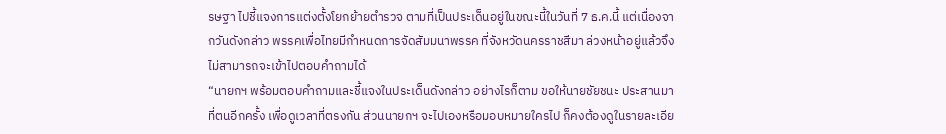รษฐา ไปชี้แจงการแต่งตั้งโยกย้ายตำรวจ ตามที่เป็นประเด็นอยู่ในขณะนี้ในวันที่ 7 ธ.ค.นี้ แต่เนื่องจากวันดังกล่าว พรรคเพื่อไทยมีกำหนดการจัดสัมมนาพรรค ที่จังหวัดนครราชสีมา ล่วงหน้าอยู่แล้วจึงไม่สามารถจะเข้าไปตอบคำถามได้
“นายกฯ พร้อมตอบคำถามและชี้แจงในประเด็นดังกล่าว อย่างไรก็ตาม ขอให้นายชัยชนะ ประสานมาที่ตนอีกครั้ง เพื่อดูเวลาที่ตรงกัน ส่วนนายกฯ จะไปเองหรือมอบหมายใครไป ก็คงต้องดูในรายละเอีย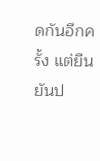ดกันอีกครั้ง แต่ยืนยันป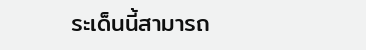ระเด็นนี้สามารถ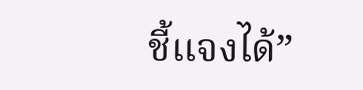ชี้แจงได้”